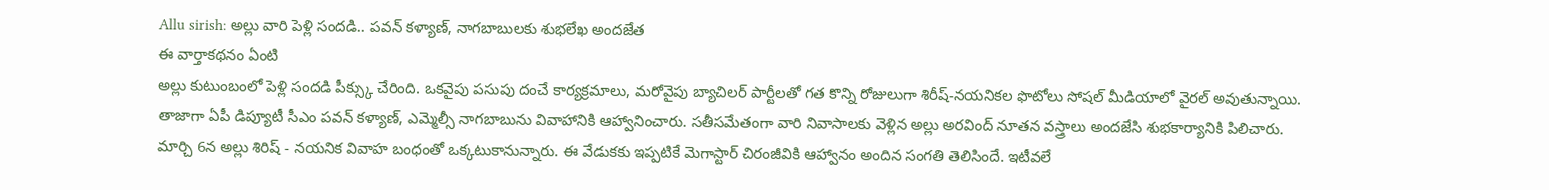Allu sirish: అల్లు వారి పెళ్లి సందడి.. పవన్ కళ్యాణ్, నాగబాబులకు శుభలేఖ అందజేత
ఈ వార్తాకథనం ఏంటి
అల్లు కుటుంబంలో పెళ్లి సందడి పీక్స్కు చేరింది. ఒకవైపు పసుపు దంచే కార్యక్రమాలు, మరోవైపు బ్యాచిలర్ పార్టీలతో గత కొన్ని రోజులుగా శిరీష్-నయనికల ఫొటోలు సోషల్ మీడియాలో వైరల్ అవుతున్నాయి. తాజాగా ఏపీ డిప్యూటీ సీఎం పవన్ కళ్యాణ్, ఎమ్మెల్సీ నాగబాబును వివాహానికి ఆహ్వానించారు. సతీసమేతంగా వారి నివాసాలకు వెళ్లిన అల్లు అరవింద్ నూతన వస్త్రాలు అందజేసి శుభకార్యానికి పిలిచారు. మార్చి 6న అల్లు శిరిష్ - నయనిక వివాహ బంధంతో ఒక్కటుకానున్నారు. ఈ వేడుకకు ఇప్పటికే మెగాస్టార్ చిరంజీవికి ఆహ్వానం అందిన సంగతి తెలిసిందే. ఇటీవలే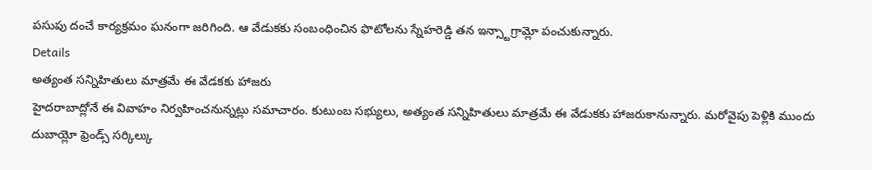పసుపు దంచే కార్యక్రమం ఘనంగా జరిగింది. ఆ వేడుకకు సంబంధించిన ఫొటోలను స్నేహరెడ్డి తన ఇన్స్టాగ్రామ్లో పంచుకున్నారు.
Details
అత్యంత సన్నిహితులు మాత్రమే ఈ వేడకకు హాజరు
హైదరాబాద్లోనే ఈ వివాహం నిర్వహించనున్నట్లు సమాచారం. కుటుంబ సభ్యులు, అత్యంత సన్నిహితులు మాత్రమే ఈ వేడుకకు హాజరుకానున్నారు. మరోవైపు పెళ్లికి ముందు దుబాయ్లో ఫ్రెండ్స్ సర్కిల్కు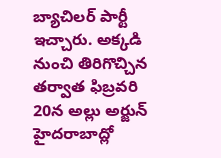బ్యాచిలర్ పార్టీ ఇచ్చారు. అక్కడి నుంచి తిరిగొచ్చిన తర్వాత ఫిబ్రవరి 20న అల్లు అర్జున్ హైదరాబాద్లో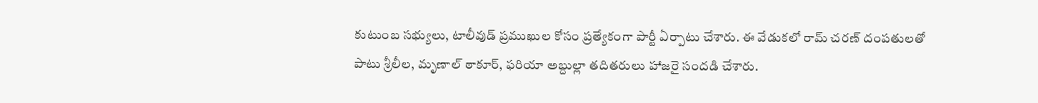కుటుంబ సభ్యులు, టాలీవుడ్ ప్రముఖుల కోసం ప్రత్యేకంగా పార్టీ ఏర్పాటు చేశారు. ఈ వేడుకలో రామ్ చరణ్ దంపతులతో పాటు శ్రీలీల, మృణాల్ ఠాకూర్, ఫరియా అబ్దుల్లా తదితరులు హాజరై సందడి చేశారు.